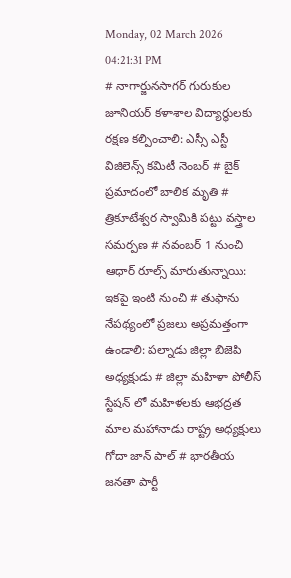Monday, 02 March 2026 04:21:31 PM
# నాగార్జునసాగర్ గురుకుల జూనియర్ కళాశాల విద్యార్థులకు రక్షణ కల్పించాలి: ఎస్సీ ఎస్టీ విజిలెన్స్ కమిటీ నెంబర్ # బైక్ ప్రమాదంలో బాలిక మృతి # త్రికూటేశ్వర స్వామికి పట్టు వస్త్రాల సమర్పణ # నవంబర్ 1 నుంచి ఆధార్ రూల్స్ మారుతున్నాయి: ఇకపై ఇంటి నుంచి # తుఫాను నేపథ్యంలో ప్రజలు అప్రమత్తంగా ఉండాలి: పల్నాడు జిల్లా బిజెపి అధ్యక్షుడు # జిల్లా మహిళా పోలీస్ స్టేషన్ లో మహిళలకు ఆభద్రత మాల మహానాడు రాష్ట్ర అధ్యక్షులు గోదా జాన్ పాల్ # భారతీయ జనతా పార్టీ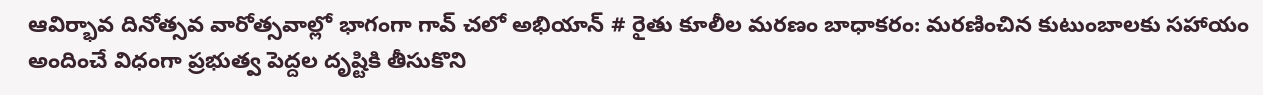ఆవిర్భావ దినోత్సవ వారోత్సవాల్లో భాగంగా గావ్ చలో అభియాన్ # రైతు కూలీల మరణం బాధాకరం: మరణించిన కుటుంబాలకు సహాయం అందించే విధంగా ప్రభుత్వ పెద్దల దృష్టికి తీసుకొని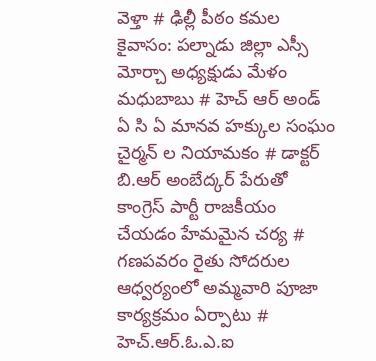వెళ్తా # ఢిల్లీ పీఠం కమల కైవాసం: పల్నాడు జిల్లా ఎస్సీ మోర్చా అధ్యక్షుడు మేళం మధుబాబు # హెచ్ ఆర్ అండ్ ఏ సి ఏ మానవ హక్కుల సంఘం చైర్మన్ ల నియామకం # డాక్టర్ బి.ఆర్ అంబేద్కర్ పేరుతో కాంగ్రెస్ పార్టీ రాజకీయం చేయడం హేమమైన చర్య # గణపవరం రైతు సోదరుల ఆధ్వర్యంలో అమ్మవారి పూజా కార్యక్రమం ఏర్పాటు # హెచ్.ఆర్.ఓ.ఎ.ఐ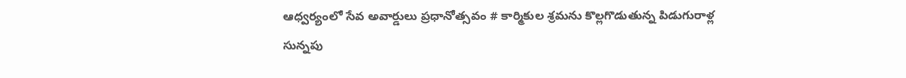ఆధ్వర్యంలో సేవ అవార్డులు ప్రధానోత్సవం # కార్మికుల శ్రమను కొల్లగొడుతున్న పిడుగురాళ్ల సున్నపు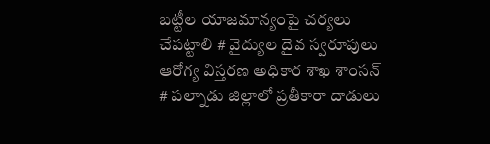బట్టీల యాజమాన్యంపై చర్యలు చేపట్టాలి # వైద్యుల దైవ స్వరూపులు ఆరోగ్య విస్తరణ అధికార శాఖ శాంసన్ # పల్నాడు జిల్లాలో ప్రతీకారా దాడులు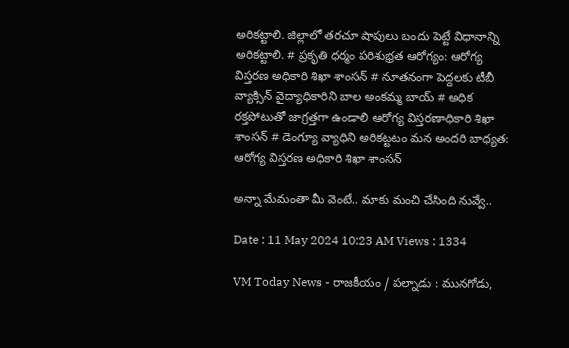అరికట్టాలి. జిల్లాలో తరచూ షాపులు బందు పెట్టే విధానాన్ని అరికట్టాలి. # ప్రకృతి ధర్మం పరిశుభ్రత ఆరోగ్యం: ఆరోగ్య విస్తరణ అధికారి శిఖా శాంసన్ # నూతనంగా పెద్దలకు టీబీ వ్యాక్సిన్ వైద్యాధికారిని బాల అంకమ్మ బాయ్ # అధిక రక్తపోటుతో జాగ్రత్తగా ఉండాలి ఆరోగ్య విస్తరణాధికారి శిఖా శాంసన్ # డెంగ్యూ వ్యాధిని అరికట్టటం మన అందరి బాధ్యత: ఆరోగ్య విస్తరణ అధికారి శిఖా శాంసన్

అన్నా మేమంతా మీ వెంటే.. మాకు మంచి చేసింది నువ్వే..

Date : 11 May 2024 10:23 AM Views : 1334

VM Today News - రాజకీయం / పల్నాడు : మునగోడు,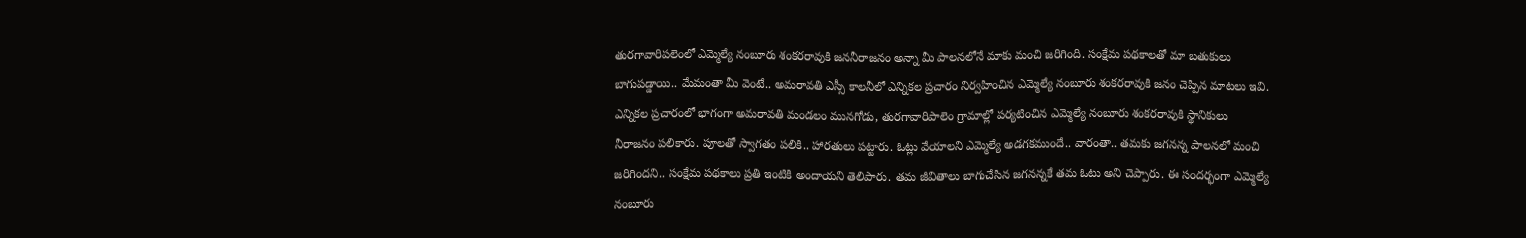తురగావారిపలెంలో ఎమ్మెల్యే నంబూరు శంకరరావుకి జననీరాజనం అన్నా మీ పాలనలోనే మాకు మంచి జరిగింది. సంక్షేమ పథకాలతో మా బతుకులు బాగుపడ్డాయి.. మేమంతా మీ వెంటే.. అమరావతి ఎస్సీ కాలనీలో ఎన్నికల ప్రచారం నిర్వహించిన ఎమ్మెల్యే నంబూరు శంకరరావుకి జనం చెప్పిన మాటలు ఇవి. ఎన్నికల ప్రచారంలో భాగంగా అమరావతి మండలం మునగోడు, తురగావారిపాలెం గ్రామాల్లో పర్యటించిన ఎమ్మెల్యే నంబూరు శంకరరావుకి స్థానికులు నీరాజనం పలికారు. పూలతో స్వాగతం పలికి.. హారతులు పట్టారు. ఓట్లు వేయాలని ఎమ్మెల్యే అడగకముందే.. వారంతా.. తమకు జగనన్న పాలనలో మంచి జరిగిందని.. సంక్షేమ పథకాలు ప్రతి ఇంటికి అందాయని తెలిపారు. తమ జీవితాలు బాగుచేసిన జగనన్నకే తమ ఓటు అని చెప్పారు. ఈ సందర్భంగా ఎమ్మెల్యే నంబూరు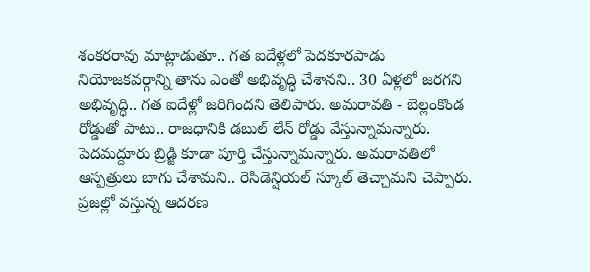శంకరరావు మాట్లాడుతూ.. గత ఐదేళ్లలో పెదకూరపాడు నియోజకవర్గాన్ని తాను ఎంతో అభివృద్ధి చేశానని.. 30 ఏళ్లలో జరగని అభివృద్ధి.. గత ఐదేళ్లో జరిగిందని తెలిపారు. అమరావతి - బెల్లంకొండ రోడ్డుతో పాటు.. రాజధానికి డబుల్ లేన్ రోడ్డు వేస్తున్నామన్నారు. పెదమద్దూరు బ్రిడ్జి కూడా పూర్తి చేస్తున్నామన్నారు. అమరావతిలో ఆస్పత్రులు బాగు చేశామని.. రెసిడెన్షియల్ స్కూల్ తెచ్చామని చెప్పారు. ప్రజల్లో వస్తున్న ఆదరణ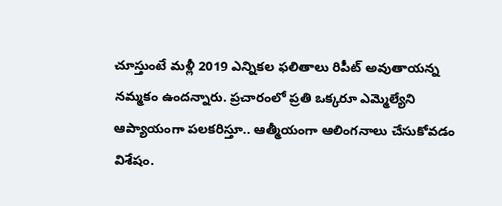చూస్తుంటే మళ్లీ 2019 ఎన్నికల ఫలితాలు రిపీట్ అవుతాయన్న నమ్మకం ఉందన్నారు. ప్రచారంలో ప్రతి ఒక్కరూ ఎమ్మెల్యేని ఆప్యాయంగా పలకరిస్తూ.. ఆత్మీయంగా ఆలింగనాలు చేసుకోవడం విశేషం.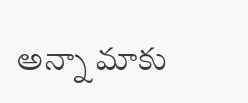అన్నా మాకు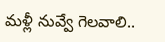మళ్లీ నువ్వే గెలవాలి..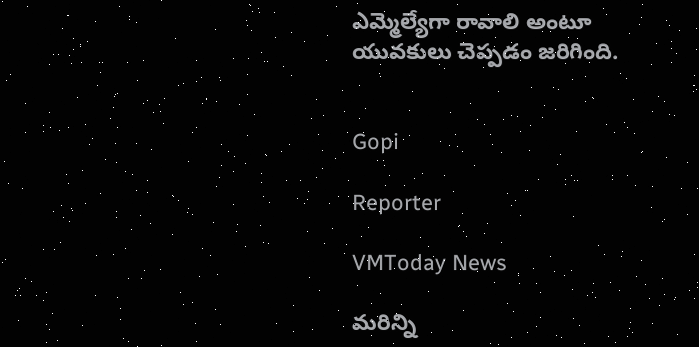ఎమ్మెల్యేగా రావాలి అంటూ యువకులు చెప్పడం జరిగింది.


Gopi

Reporter

VMToday News

మరిన్ని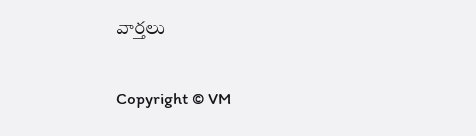వార్తలు

Copyright © VM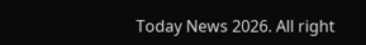Today News 2026. All right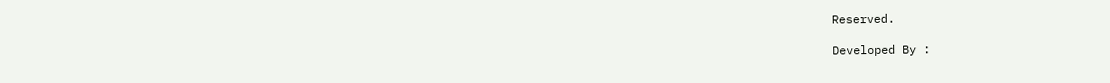Reserved.

Developed By :